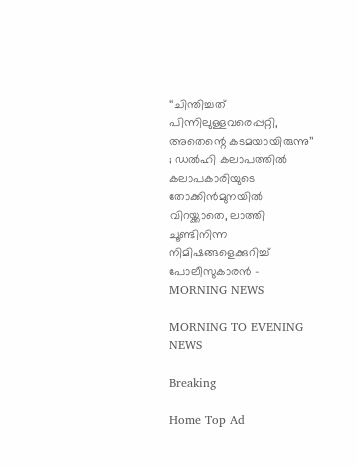‘‘ചിന്തിച്ചത് പിന്നിലുള്ളവരെപ്പറ്റി, അതെന്റെ കടമയായിരുന്നു’’ ; ഡല്‍ഹി കലാപത്തില്‍ കലാപകാരിയുടെ തോക്കിന്‍മുനയില്‍ വിറയ്ക്കാതെ, ലാത്തി ചൂണ്ടിനിന്ന നിമിഷങ്ങളെക്കുറിച്ച് പോലീസുകാരന്‍ - MORNING NEWS

MORNING TO EVENING NEWS

Breaking

Home Top Ad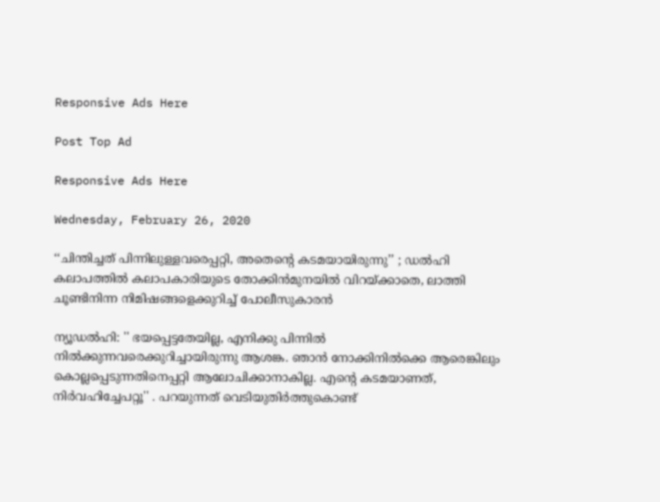Responsive Ads Here

Post Top Ad

Responsive Ads Here

Wednesday, February 26, 2020

‘‘ചിന്തിച്ചത് പിന്നിലുള്ളവരെപ്പറ്റി, അതെന്റെ കടമയായിരുന്നു’’ ; ഡല്‍ഹി കലാപത്തില്‍ കലാപകാരിയുടെ തോക്കിന്‍മുനയില്‍ വിറയ്ക്കാതെ, ലാത്തി ചൂണ്ടിനിന്ന നിമിഷങ്ങളെക്കുറിച്ച് പോലീസുകാരന്‍

ന്യൂഡല്‍ഹി: '' ഭയപ്പെട്ടതേയില്ല, എനിക്കു പിന്നില്‍ നില്‍ക്കുന്നവരെക്കുറിച്ചായിരുന്നു ആശങ്ക. ഞാന്‍ നോക്കിനില്‍ക്കെ ആരെങ്കിലും കൊല്ലപ്പെടുന്നതിനെപ്പറ്റി ആലോചിക്കാനാകില്ല. എന്റെ കടമയാണത്, നിര്‍വഹിച്ചേപറ്റൂ'' . പറയുന്നത് വെടിയുതിര്‍ത്തുകൊണ്ട്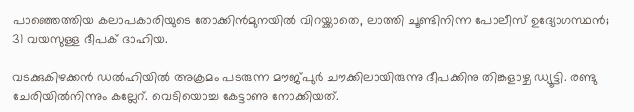പാഞ്ഞെത്തിയ കലാപകാരിയുടെ തോക്കിന്‍മുനയില്‍ വിറയ്ക്കാതെ, ലാത്തി ചൂണ്ടിനിന്ന പോലീസ് ഉദ്യോഗസ്ഥന്‍; 31 വയസുള്ള ദീപക് ദാഹിയ.

വടക്കുകിഴക്കന്‍ ഡല്‍ഹിയില്‍ അക്രമം പടരുന്ന മൗജ്പുര്‍ ചൗക്കിലായിരുന്നു ദീപക്കിനു തിങ്കളാഴ്ച ഡ്യൂട്ടി. രണ്ടു ചേരിയില്‍നിന്നും കല്ലേറ്. വെടിയൊച്ച കേട്ടാണു നോക്കിയത്.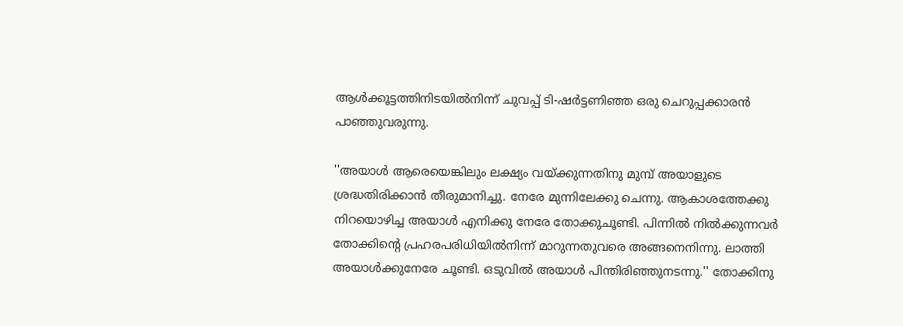ആള്‍ക്കൂട്ടത്തിനിടയില്‍നിന്ന് ചുവപ്പ് ടി-ഷര്‍ട്ടണിഞ്ഞ ഒരു ചെറുപ്പക്കാരന്‍ പാഞ്ഞുവരുന്നു.

''അയാള്‍ ആരെയെങ്കിലും ലക്ഷ്യം വയ്ക്കുന്നതിനു മുമ്പ് അയാളുടെ ശ്രദ്ധതിരിക്കാന്‍ തീരുമാനിച്ചു. നേരേ മുന്നിലേക്കു ചെന്നു. ആകാശത്തേക്കു നിറയൊഴിച്ച അയാള്‍ എനിക്കു നേരേ തോക്കുചൂണ്ടി. പിന്നില്‍ നില്‍ക്കുന്നവര്‍ തോക്കിന്റെ പ്രഹരപരിധിയില്‍നിന്ന് മാറുന്നതുവരെ അങ്ങനെനിന്നു. ലാത്തി അയാള്‍ക്കുനേരേ ചൂണ്ടി. ഒടുവില്‍ അയാള്‍ പിന്തിരിഞ്ഞുനടന്നു.'' തോക്കിനു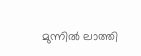മുന്നില്‍ ലാത്തി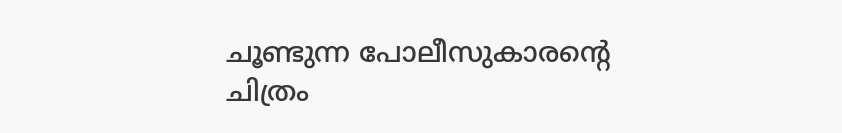ചൂണ്ടുന്ന പോലീസുകാരന്റെ ചിത്രം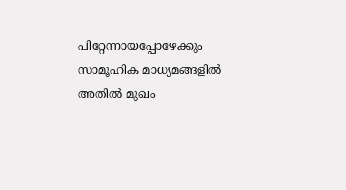പിറ്റേന്നായപ്പോഴേക്കും സാമൂഹിക മാധ്യമങ്ങളില്‍ അതില്‍ മുഖം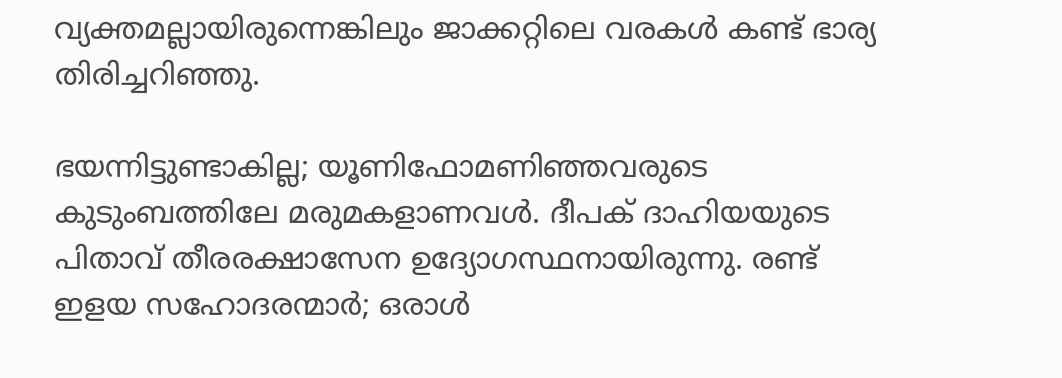വ്യക്തമല്ലായിരുന്നെങ്കിലും ജാക്കറ്റിലെ വരകള്‍ കണ്ട് ഭാര്യ തിരിച്ചറിഞ്ഞു.

ഭയന്നിട്ടുണ്ടാകില്ല; യൂണിഫോമണിഞ്ഞവരുടെ കുടുംബത്തിലേ മരുമകളാണവള്‍. ദീപക് ദാഹിയയുടെ പിതാവ് തീരരക്ഷാസേന ഉദ്യോഗസ്ഥനായിരുന്നു. രണ്ട് ഇളയ സഹോദരന്മാര്‍; ഒരാള്‍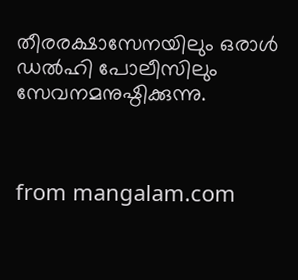തീരരക്ഷാസേനയിലും ഒരാള്‍ ഡല്‍ഹി പോലീസിലും സേവനമനുഷ്ഠിക്കുന്നു.



from mangalam.com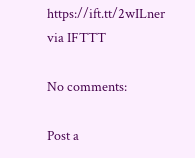https://ift.tt/2wILner
via IFTTT

No comments:

Post a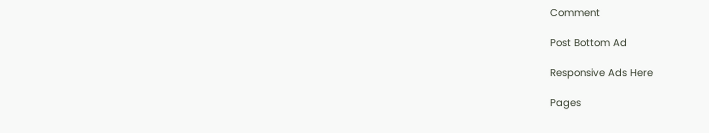Comment

Post Bottom Ad

Responsive Ads Here

Pages